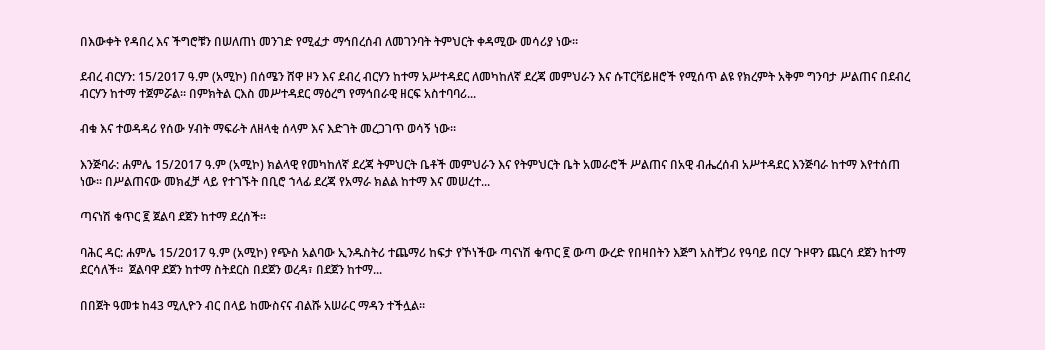በእውቀት የዳበረ እና ችግሮቹን በሠለጠነ መንገድ የሚፈታ ማኅበረሰብ ለመገንባት ትምህርት ቀዳሚው መሳሪያ ነው።

ደብረ ብርሃን: 15/2017 ዓ.ም (አሚኮ) በሰሜን ሸዋ ዞን እና ደብረ ብርሃን ከተማ አሥተዳደር ለመካከለኛ ደረጃ መምህራን እና ሱፐርቫይዘሮች የሚሰጥ ልዩ የክረምት አቅም ግንባታ ሥልጠና በደብረ ብርሃን ከተማ ተጀምሯል። በምክትል ርእስ መሥተዳደር ማዕረግ የማኅበራዊ ዘርፍ አስተባባሪ...

ብቁ እና ተወዳዳሪ የሰው ሃብት ማፍራት ለዘላቂ ሰላም እና እድገት መረጋገጥ ወሳኝ ነው።

እንጅባራ: ሐምሌ 15/2017 ዓ.ም (አሚኮ) ክልላዊ የመካከለኛ ደረጃ ትምህርት ቤቶች መምህራን እና የትምህርት ቤት አመራሮች ሥልጠና በአዊ ብሔረሰብ አሥተዳደር እንጅባራ ከተማ እየተሰጠ ነው። በሥልጠናው መክፈቻ ላይ የተገኙት በቢሮ ኀላፊ ደረጃ የአማራ ክልል ከተማ እና መሠረተ...

ጣናነሽ ቁጥር ፪ ጀልባ ደጀን ከተማ ደረሰች።

ባሕር ዳር: ሐምሌ 15/2017 ዓ.ም (አሚኮ) የጭስ አልባው ኢንዱስትሪ ተጨማሪ ከፍታ የኾነችው ጣናነሽ ቁጥር ፪ ውጣ ውረድ የበዛበትን እጅግ አስቸጋሪ የዓባይ በርሃ ጉዞዋን ጨርሳ ደጀን ከተማ ደርሳለች።  ጀልባዋ ደጀን ከተማ ስትደርስ በደጀን ወረዳ፣ በደጀን ከተማ...

በበጀት ዓመቱ ከ43 ሚሊዮን ብር በላይ ከሙስናና ብልሹ አሠራር ማዳን ተችሏል።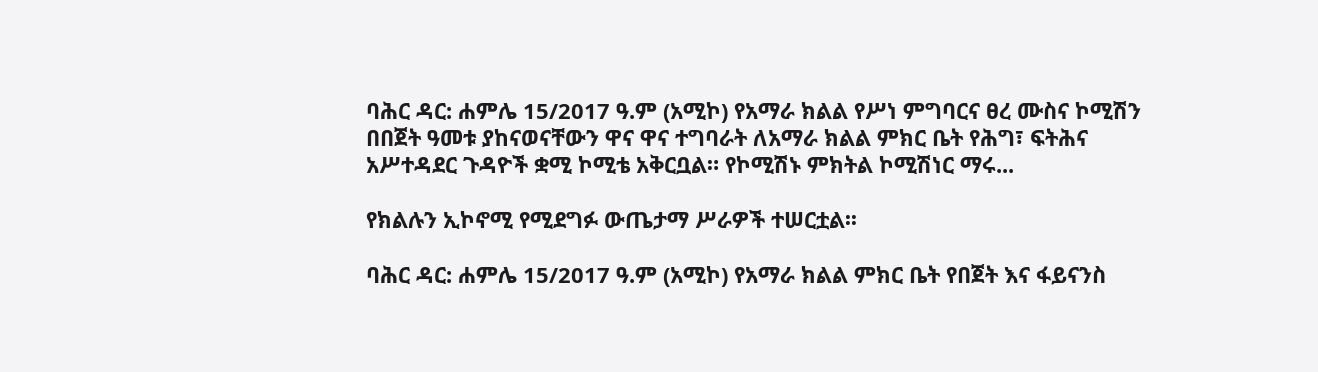ባሕር ዳር: ሐምሌ 15/2017 ዓ.ም (አሚኮ) የአማራ ክልል የሥነ ምግባርና ፀረ ሙስና ኮሚሽን በበጀት ዓመቱ ያከናወናቸውን ዋና ዋና ተግባራት ለአማራ ክልል ምክር ቤት የሕግ፣ ፍትሕና አሥተዳደር ጉዳዮች ቋሚ ኮሚቴ አቅርቧል። የኮሚሽኑ ምክትል ኮሚሽነር ማሩ...

የክልሉን ኢኮኖሚ የሚደግፉ ውጤታማ ሥራዎች ተሠርቷል፡፡

ባሕር ዳር: ሐምሌ 15/2017 ዓ.ም (አሚኮ) የአማራ ክልል ምክር ቤት የበጀት እና ፋይናንስ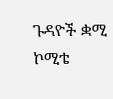ጉዳዮች ቋሚ ኮሚቴ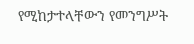የሚከታተላቸውን የመንግሥት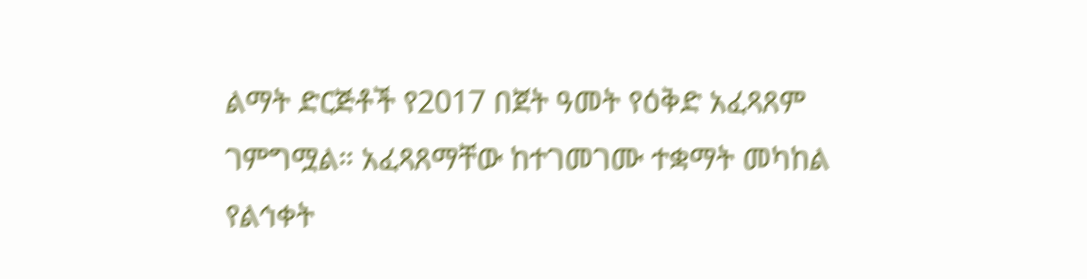ልማት ድርጅቶች የ2017 በጀት ዓመት የዕቅድ አፈጻጸም ገምግሟል። አፈጻጸማቸው ከተገመገሙ ተቋማት መካከል የልኅቀት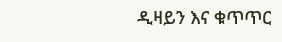ዲዛይን እና ቁጥጥር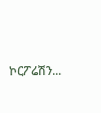ኮርፖሬሽን...